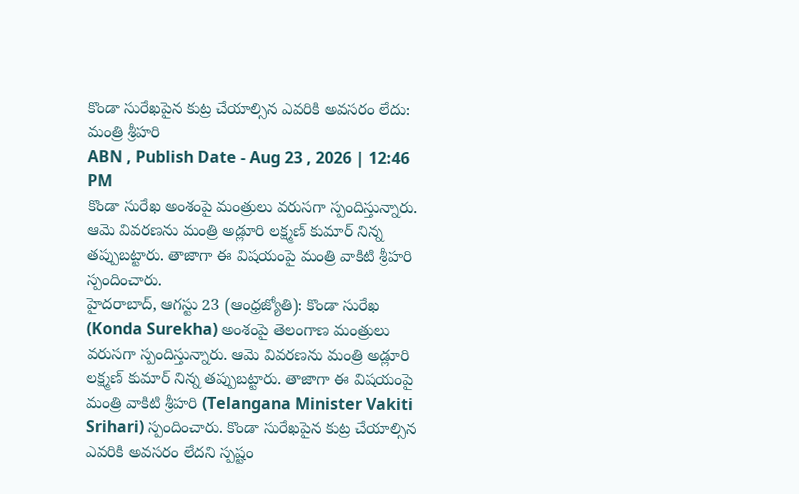కొండా సురేఖపైన కుట్ర చేయాల్సిన ఎవరికి అవసరం లేదు: మంత్రి శ్రీహరి
ABN , Publish Date - Aug 23 , 2026 | 12:46 PM
కొండా సురేఖ అంశంపై మంత్రులు వరుసగా స్పందిస్తున్నారు. ఆమె వివరణను మంత్రి అడ్లూరి లక్ష్మణ్ కుమార్ నిన్న తప్పుబట్టారు. తాజాగా ఈ విషయంపై మంత్రి వాకిటి శ్రీహరి స్పందించారు.
హైదరాబాద్, ఆగస్టు 23 (ఆంధ్రజ్యోతి): కొండా సురేఖ (Konda Surekha) అంశంపై తెలంగాణ మంత్రులు వరుసగా స్పందిస్తున్నారు. ఆమె వివరణను మంత్రి అడ్లూరి లక్ష్మణ్ కుమార్ నిన్న తప్పుబట్టారు. తాజాగా ఈ విషయంపై మంత్రి వాకిటి శ్రీహరి (Telangana Minister Vakiti Srihari) స్పందించారు. కొండా సురేఖపైన కుట్ర చేయాల్సిన ఎవరికి అవసరం లేదని స్పష్టం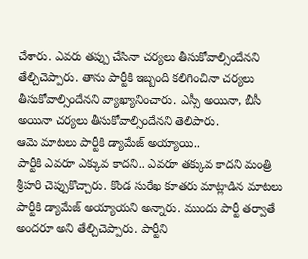చేశారు. ఎవరు తప్పు చేసినా చర్యలు తీసుకోవాల్సిందేనని తేల్చిచెప్పారు. తాను పార్టీకి ఇబ్బంది కలిగించినా చర్యలు తీసుకోవాల్సిందేనని వ్యాఖ్యానించారు. ఎస్సీ అయినా, బీసీ అయినా చర్యలు తీసుకోవాల్సిందేనని తెలిపారు.
ఆమె మాటలు పార్టీకి డ్యామేజ్ అయ్యాయి..
పార్టీకి ఎవరూ ఎక్కువ కాదని.. ఎవరూ తక్కువ కాదని మంత్రి శ్రీహరి చెప్పుకొచ్చారు. కొండ సురేఖ కూతరు మాట్లాడిన మాటలు పార్టీకి డ్యామేజ్ అయ్యాయని అన్నారు. ముందు పార్టీ తర్వాతే అందరూ అని తేల్చిచెప్పారు. పార్టీని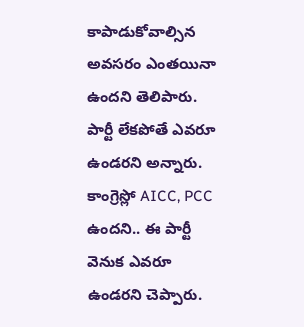కాపాడుకోవాల్సిన అవసరం ఎంతయినా ఉందని తెలిపారు. పార్టీ లేకపోతే ఎవరూ ఉండరని అన్నారు. కాంగ్రెస్లో AICC, PCC ఉందని.. ఈ పార్టీ వెనుక ఎవరూ ఉండరని చెప్పారు.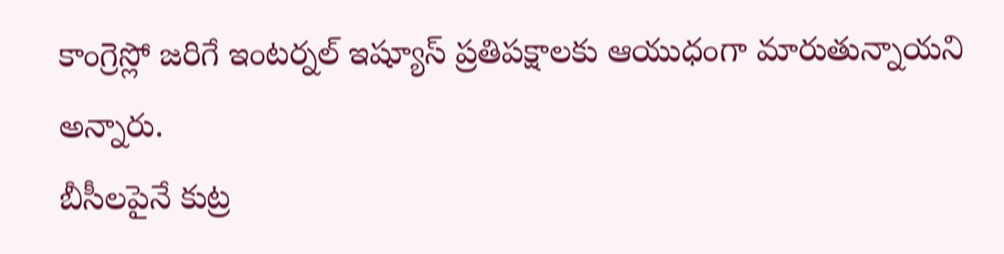కాంగ్రెస్లో జరిగే ఇంటర్నల్ ఇష్యూస్ ప్రతిపక్షాలకు ఆయుధంగా మారుతున్నాయని అన్నారు.
బీసీలపైనే కుట్ర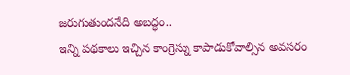జరుగుతుందనేది అబద్ధం..
ఇన్ని పథకాలు ఇచ్చిన కాంగ్రెస్ను కాపాడుకోవాల్సిన అవసరం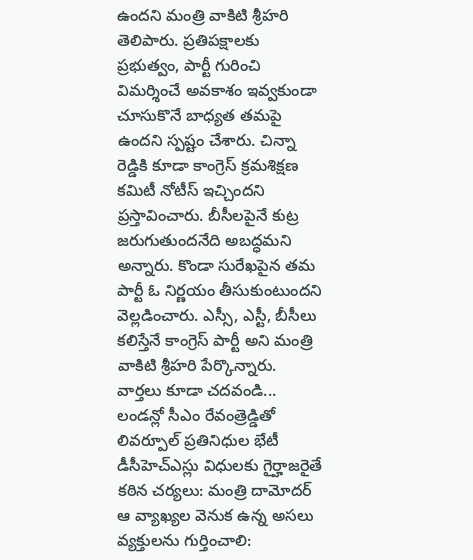ఉందని మంత్రి వాకిటి శ్రీహరి తెలిపారు. ప్రతిపక్షాలకు ప్రభుత్వం, పార్టీ గురించి విమర్శించే అవకాశం ఇవ్వకుండా చూసుకొనే బాధ్యత తమపై ఉందని స్పష్టం చేశారు. చిన్నా రెడ్డికి కూడా కాంగ్రెస్ క్రమశిక్షణ కమిటీ నోటీస్ ఇచ్చిందని ప్రస్తావించారు. బీసీలపైనే కుట్ర జరుగుతుందనేది అబద్ధమని అన్నారు. కొండా సురేఖపైన తమ పార్టీ ఓ నిర్ణయం తీసుకుంటుందని వెల్లడించారు. ఎస్సీ, ఎస్టీ, బీసీలు కలిస్తేనే కాంగ్రెస్ పార్టీ అని మంత్రి వాకిటి శ్రీహరి పేర్కొన్నారు.
వార్తలు కూడా చదవండి...
లండన్లో సీఎం రేవంత్రెడ్డితో లివర్పూల్ ప్రతినిధుల భేటీ
డీసీహెచ్ఎస్లు విధులకు గైర్హాజరైతే కఠిన చర్యలు: మంత్రి దామోదర్
ఆ వ్యాఖ్యల వెనుక ఉన్న అసలు వ్యక్తులను గుర్తించాలి: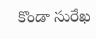కొండా సురేఖ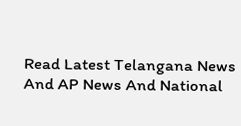Read Latest Telangana News And AP News And National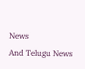News
And Telugu News